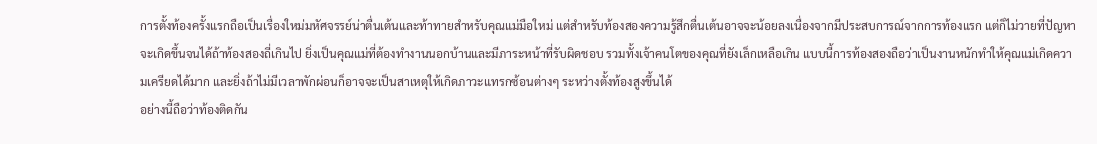การตั้งท้องครั้งแรกถือเป็นเรื่องใหม่มหัศจรรย์น่าตื่นเต้นและท้าทายสำหรับคุณแม่มือใหม่ แต่สำหรับท้องสองความรู้สึกตื่นเต้นอาจจะน้อยลงเนื่องจากมีประสบการณ์จากการท้องแรก แต่ก็ไม่วายที่ปัญหาจะเกิดขึ้นจนได้ถ้าท้องสองถี่เกินไป ยิ่งเป็นคุณแม่ที่ต้องทำงานนอกบ้านและมีภาระหน้าที่รับผิดชอบ รวมทั้งเจ้าคนโตของคุณที่ยังเล็กเหลือเกิน แบบนี้การท้องสองถือว่าเป็นงานหนักทำให้คุณแม่เกิดความเครียดได้มาก และยิ่งถ้าไม่มีเวลาพักผ่อนก็อาจจะเป็นสาเหตุให้เกิดภาวะแทรกซ้อนต่างๆ ระหว่างตั้งท้องสูงขึ้นได้
อย่างนี้ถือว่าท้องติดกัน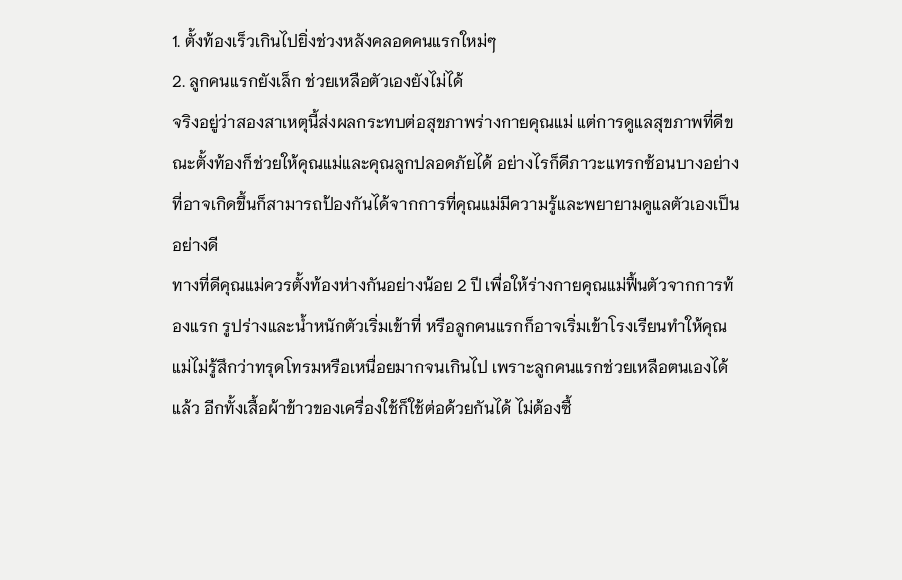1. ตั้งท้องเร็วเกินไปยิ่งช่วงหลังคลอดคนแรกใหม่ๆ
2. ลูกคนแรกยังเล็ก ช่วยเหลือตัวเองยังไม่ได้
จริงอยู่ว่าสองสาเหตุนี้ส่งผลกระทบต่อสุขภาพร่างกายคุณแม่ แต่การดูแลสุขภาพที่ดีขณะตั้งท้องก็ช่วยให้คุณแม่และคุณลูกปลอดภัยได้ อย่างไรก็ดีภาวะแทรกซ้อนบางอย่างที่อาจเกิดขึ้นก็สามารถป้องกันได้จากการที่คุณแม่มีความรู้และพยายามดูแลตัวเองเป็นอย่างดี
ทางที่ดีคุณแม่ควรตั้งท้องห่างกันอย่างน้อย 2 ปี เพื่อให้ร่างกายคุณแม่ฟื้นตัวจากการท้องแรก รูปร่างและน้ำหนักตัวเริ่มเข้าที่ หรือลูกคนแรกก็อาจเริ่มเข้าโรงเรียนทำให้คุณแม่ไม่รู้สึกว่าทรุดโทรมหรือเหนื่อยมากจนเกินไป เพราะลูกคนแรกช่วยเหลือตนเองได้แล้ว อีกทั้งเสื้อผ้าข้าวของเครื่องใช้ก็ใช้ต่อด้วยกันได้ ไม่ต้องซื้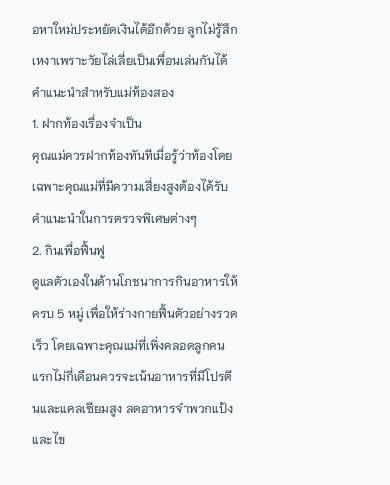อหาใหม่ประหยัดเงินได้อีกด้วย ลูกไม่รู้สึกเหงาเพราะวัยไล่เลี่ยเป็นเพื่อนเล่นกันได้
คำแนะนำสำหรับแม่ท้องสอง
1. ฝากท้องเรื่องจำเป็น
คุณแม่ควรฝากท้องทันทีเมื่อรู้ว่าท้องโดยเฉพาะคุณแม่ที่มีความเสี่ยงสูงต้องได้รับคำแนะนำในการตรวจพิเศษต่างๆ
2. กินเพื่อฟื้นฟู
ดูแลตัวเองในด้านโภชนาการกินอาหารให้ครบ 5 หมู่ เพื่อให้ร่างกายฟื้นตัวอย่างรวดเร็ว โดยเฉพาะคุณแม่ที่เพิ่งคลอดลูกคนแรกไม่กี่เดือนควรจะเน้นอาหารที่มีโปรตีนและแคลเซียมสูง ลดอาหารจำพวกแป้งและไข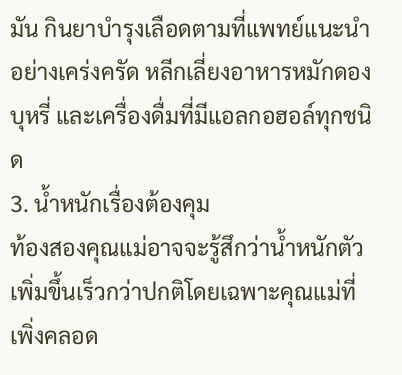มัน กินยาบำรุงเลือดตามที่แพทย์แนะนำอย่างเคร่งครัด หลีกเลี่ยงอาหารหมักดอง บุหรี่ และเครื่องดื่มที่มีแอลกอฮอล์ทุกชนิด
3. น้ำหนักเรื่องต้องคุม
ท้องสองคุณแม่อาจจะรู้สึกว่าน้ำหนักตัวเพิ่มขึ้นเร็วกว่าปกติโดยเฉพาะคุณแม่ที่เพิ่งคลอด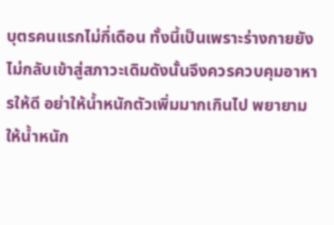บุตรคนแรกไม่กี่เดือน ทั้งนี้เป็นเพราะร่างกายยังไม่กลับเข้าสู่สภาวะเดิมดังนั้นจึงควรควบคุมอาหารให้ดี อย่าให้น้ำหนักตัวเพิ่มมากเกินไป พยายามให้น้ำหนัก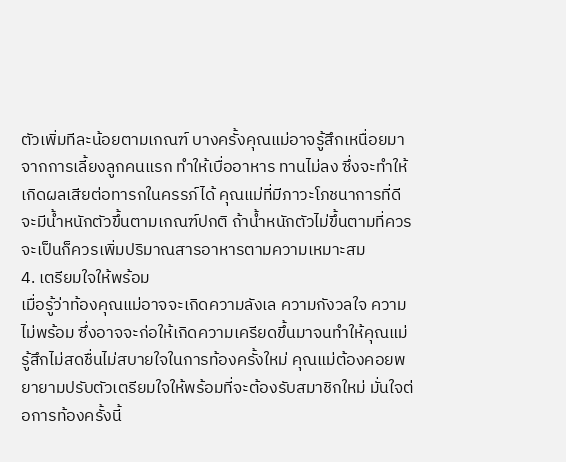ตัวเพิ่มทีละน้อยตามเกณฑ์ บางครั้งคุณแม่อาจรู้สึกเหนื่อยมาจากการเลี้ยงลูกคนแรก ทำให้เบื่ออาหาร ทานไม่ลง ซึ่งจะทำให้เกิดผลเสียต่อทารกในครรภ์ได้ คุณแม่ที่มีภาวะโภชนาการที่ดีจะมีน้ำหนักตัวขึ้นตามเกณฑ์ปกติ ถ้าน้ำหนักตัวไม่ขึ้นตามที่ควรจะเป็นก็ควรเพิ่มปริมาณสารอาหารตามความเหมาะสม
4. เตรียมใจให้พร้อม
เมื่อรู้ว่าท้องคุณแม่อาจจะเกิดความลังเล ความกังวลใจ ความไม่พร้อม ซึ่งอาจจะก่อให้เกิดความเครียดขึ้นมาจนทำให้คุณแม่รู้สึกไม่สดชื่นไม่สบายใจในการท้องครั้งใหม่ คุณแม่ต้องคอยพยายามปรับตัวเตรียมใจให้พร้อมที่จะต้องรับสมาชิกใหม่ มั่นใจต่อการท้องครั้งนี้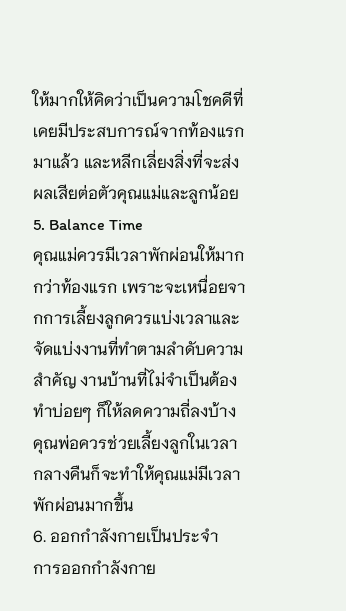ให้มากให้คิดว่าเป็นความโชคดีที่เคยมีประสบการณ์จากท้องแรกมาแล้ว และหลีกเลี่ยงสิ่งที่จะส่งผลเสียต่อตัวคุณแม่และลูกน้อย
5. Balance Time
คุณแม่ควรมีเวลาพักผ่อนให้มากกว่าท้องแรก เพราะจะเหนื่อยจากการเลี้ยงลูกควรแบ่งเวลาและจัดแบ่งงานที่ทำตามลำดับความสำคัญ งานบ้านที่ไม่จำเป็นต้องทำบ่อยๆ ก็ให้ลดความถี่ลงบ้าง คุณพ่อควรช่วยเลี้ยงลูกในเวลากลางคืนก็จะทำให้คุณแม่มีเวลาพักผ่อนมากขึ้น
6. ออกกำลังกายเป็นประจำ
การออกกำลังกาย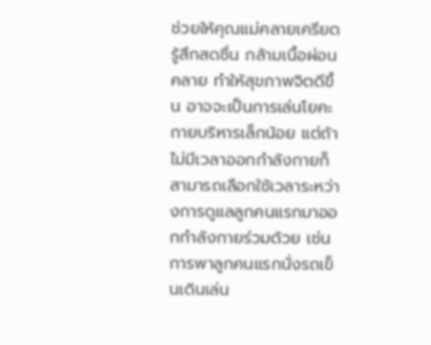ช่วยให้คุณแม่คลายเครียด รู้สึกสดชื่น กล้ามเนื้อผ่อนคลาย ทำให้สุขภาพจิตดีขึ้น อาจจะเป็นการเล่นโยคะกายบริหารเล็กน้อย แต่ถ้าไม่มีเวลาออกกำลังกายก็สามารถเลือกใช้เวลาระหว่างการดูแลลูกคนแรกมาออกกำลังกายร่วมด้วย เช่น การพาลูกคนแรกนั่งรถเข็นเดินเล่น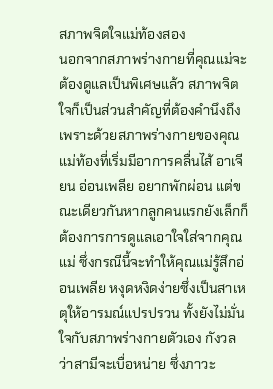สภาพจิตใจแม่ท้องสอง
นอกจากสภาพร่างกายที่คุณแม่จะต้องดูแลเป็นพิเศษแล้ว สภาพจิตใจก็เป็นส่วนสำคัญที่ต้องคำนึงถึง เพราะด้วยสภาพร่างกายของคุณแม่ท้องที่เริ่มมีอาการคลื่นไส้ อาเจียน อ่อนเพลีย อยากพักผ่อน แต่ขณะเดียวกันหากลูกคนแรกยังเล็กก็ต้องการการดูแลเอาใจใส่จากคุณแม่ ซึ่งกรณีนี้จะทำให้คุณแม่รู้สึกอ่อนเพลีย หงุดหงิดง่ายซึ่งเป็นสาเหตุให้อารมณ์แปรปรวน ทั้งยังไม่มั่นใจกับสภาพร่างกายตัวเอง กังวลว่าสามีจะเบื่อหน่าย ซึ่งภาวะ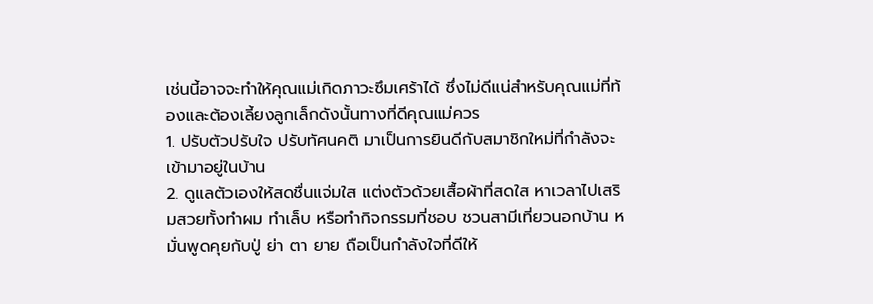เช่นนี้อาจจะทำให้คุณแม่เกิดภาวะซึมเศร้าได้ ซึ่งไม่ดีแน่สำหรับคุณแม่ที่ท้องและต้องเลี้ยงลูกเล็กดังนั้นทางที่ดีคุณแม่ควร
1. ปรับตัวปรับใจ ปรับทัศนคติ มาเป็นการยินดีกับสมาชิกใหม่ที่กำลังจะเข้ามาอยู่ในบ้าน
2. ดูแลตัวเองให้สดชื่นแจ่มใส แต่งตัวด้วยเสื้อผ้าที่สดใส หาเวลาไปเสริมสวยทั้งทำผม ทำเล็บ หรือทำกิจกรรมที่ชอบ ชวนสามีเที่ยวนอกบ้าน หมั่นพูดคุยกับปู่ ย่า ตา ยาย ถือเป็นกำลังใจที่ดีให้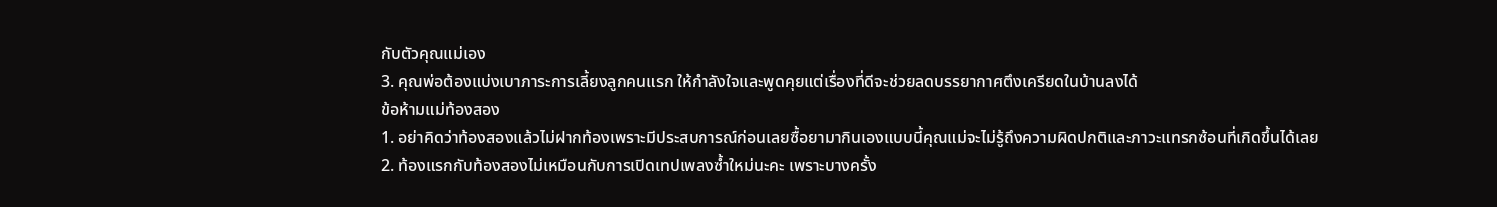กับตัวคุณแม่เอง
3. คุณพ่อต้องแบ่งเบาภาระการเลี้ยงลูกคนแรก ให้กำลังใจและพูดคุยแต่เรื่องที่ดีจะช่วยลดบรรยากาศตึงเครียดในบ้านลงได้
ข้อห้ามแม่ท้องสอง
1. อย่าคิดว่าท้องสองแล้วไม่ฝากท้องเพราะมีประสบการณ์ก่อนเลยซื้อยามากินเองแบบนี้คุณแม่จะไม่รู้ถึงความผิดปกติและภาวะแทรกซ้อนที่เกิดขึ้นได้เลย
2. ท้องแรกกับท้องสองไม่เหมือนกับการเปิดเทปเพลงซ้ำใหม่นะคะ เพราะบางครั้ง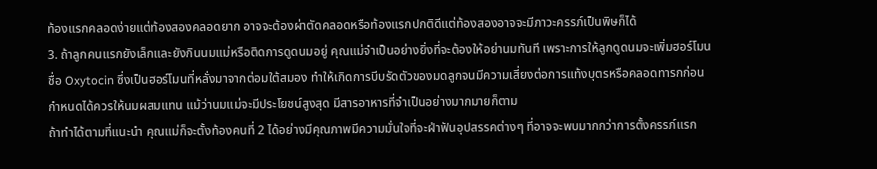ท้องแรกคลอดง่ายแต่ท้องสองคลอดยาก อาจจะต้องผ่าตัดคลอดหรือท้องแรกปกติดีแต่ท้องสองอาจจะมีภาวะครรภ์เป็นพิษก็ได้
3. ถ้าลูกคนแรกยังเล็กและยังกินนมแม่หรือติดการดูดนมอยู่ คุณแม่จำเป็นอย่างยิ่งที่จะต้องให้อย่านมทันที เพราะการให้ลูกดูดนมจะเพิ่มฮอร์โมนชื่อ Oxytocin ซึ่งเป็นฮอร์โมนที่หลั่งมาจากต่อมใต้สมอง ทำให้เกิดการบีบรัดตัวของมดลูกจนมีความเสี่ยงต่อการแท้งบุตรหรือคลอดทารกก่อนกำหนดได้ควรให้นมผสมแทน แม้ว่านมแม่จะมีประโยชน์สูงสุด มีสารอาหารที่จำเป็นอย่างมากมายก็ตาม
ถ้าทำได้ตามที่แนะนำ คุณแม่ก็จะตั้งท้องคนที่ 2 ได้อย่างมีคุณภาพมีความมั่นใจที่จะฝ่าฟันอุปสรรคต่างๆ ที่อาจจะพบมากกว่าการตั้งครรภ์แรก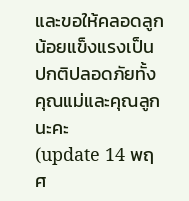และขอให้คลอดลูกน้อยแข็งแรงเป็นปกติปลอดภัยทั้งคุณแม่และคุณลูกนะคะ
(update 14 พฤศ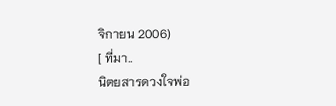จิกายน 2006)
[ ที่มา..
นิตยสารดวงใจพ่อ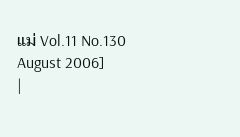แม่ Vol.11 No.130 August 2006]
|